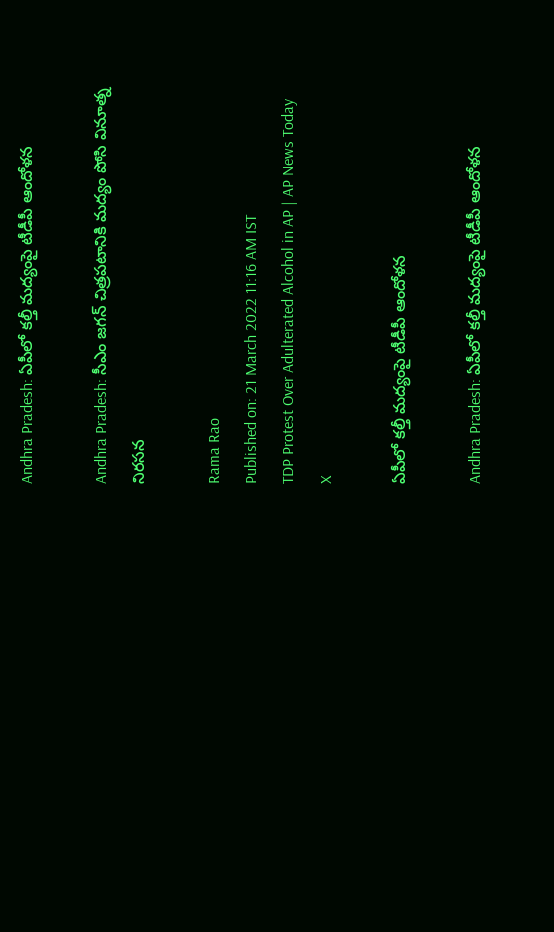Andhra Pradesh: ఏపీలో కల్తీ మద్యంపై టీడీపీ ఆందోళన

Andhra Pradesh: సీఎం జగన్‌ చిత్రపటానికి మద్యం పోసి వినూత్న నిరసన

Rama Rao
Published on: 21 March 2022 11:16 AM IST
TDP Protest Over Adulterated Alcohol in AP | AP News Today
X

ఏపీలో కల్తీ మద్యంపై టీడీపీ ఆందోళన

Andhra Pradesh: ఏపీలో కల్తీ మద్యంపై టీడీపీ ఆందోళన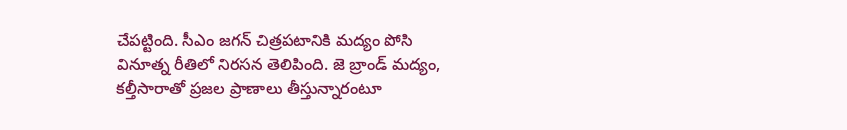చేపట్టింది. సీఎం జగన్‌ చిత్రపటానికి మద్యం పోసి వినూత్న రీతిలో నిరసన తెలిపింది. జె బ్రాండ్‌ మద్యం, కల్తీసారాతో ప్రజల ప్రాణాలు తీస్తున్నారంటూ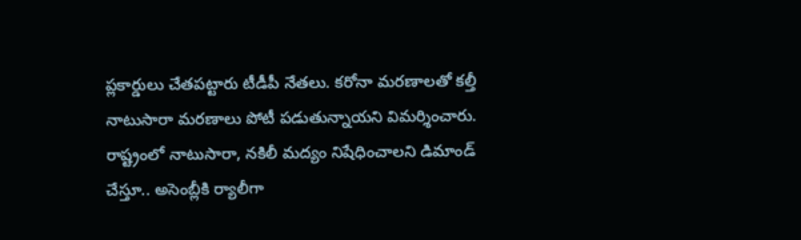ప్లకార్డులు చేతపట్టారు టీడీపీ నేతలు. కరోనా మరణాలతో కల్తీ నాటుసారా మరణాలు పోటీ పడుతున్నాయని విమర్శించారు. రాష్ట్రంలో నాటుసారా, నకిలీ మద్యం నిషేధించాలని డిమాండ్ చేస్తూ.. అసెంబ్లీకి ర్యాలీగా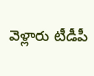వెళ్లారు టీడీపీ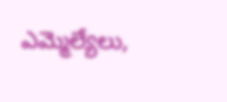ఎమ్మెల్యేలు,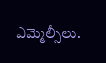ఎమ్మెల్సీలు.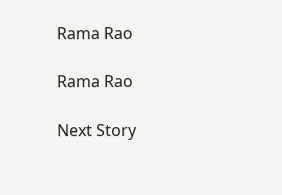Rama Rao

Rama Rao

Next Story